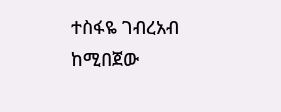ተስፋዬ ገብረአብ ከሚበጀው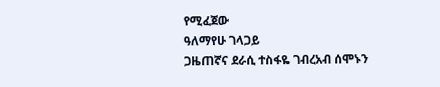የሚፈጀው
ዓለማየሁ ገላጋይ
ጋዜጠኛና ደራሲ ተስፋዬ ገብረአብ ሰሞኑን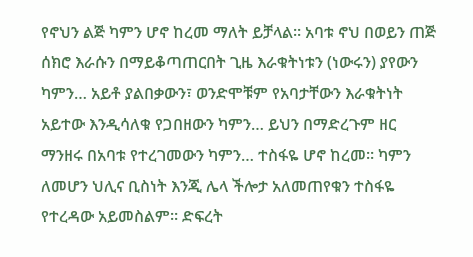የኖህን ልጅ ካምን ሆኖ ከረመ ማለት ይቻላል። አባቱ ኖህ በወይን ጠጅ ሰክሮ እራሱን በማይቆጣጠርበት ጊዜ እራቁትነቱን (ነውሩን) ያየውን ካምን… አይቶ ያልበቃውን፣ ወንድሞቹም የአባታቸውን እራቁትነት አይተው እንዲሳለቁ የጋበዘውን ካምን… ይህን በማድረጉም ዘር ማንዘሩ በአባቱ የተረገመውን ካምን… ተስፋዬ ሆኖ ከረመ። ካምን ለመሆን ህሊና ቢስነት እንጂ ሌላ ችሎታ አለመጠየቁን ተስፋዬ የተረዳው አይመስልም። ድፍረት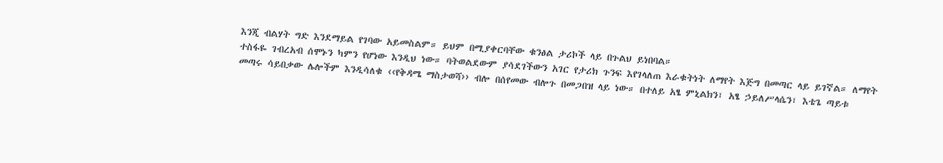እንጂ ብልሃት ግድ እንደማይል የገባው አይመስልም። ይህም በሚያቀርባቸው ቁንፅል ታሪኮች ላይ በጉልህ ይነበባል።
ተስፋዬ ገብረአብ ሰሞኑን ካምን የሆነው እንዲህ ነው። ባትወልደውም ያሳደገችውን አገር የታሪክ ጉንፍ እየገላለጠ እራቁትነት ለማየት እጅግ በመጣር ላይ ይገኛል። ለማየት መጣሩ ሳይበቃው ሌሎችም እንዲሳለቁ ‹‹የቅዳሜ ማስታወሻ›› ብሎ በሰየመው ብሎጉ በመጋበዝ ላይ ነው። በተለይ አፄ ምኒልክን፣ አፄ ኃይለሥላሴን፣ እቴጌ ጣይቱ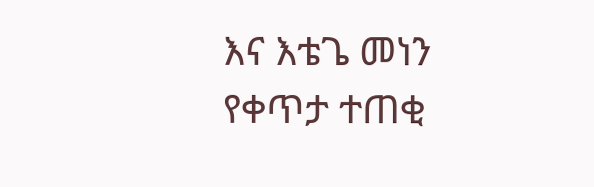እና እቴጌ መነን የቀጥታ ተጠቂ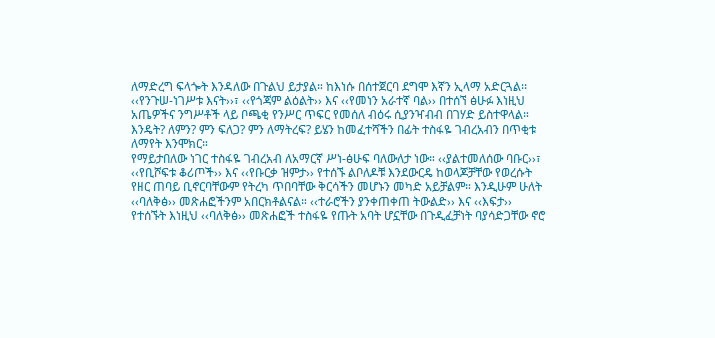ለማድረግ ፍላጐት እንዳለው በጉልህ ይታያል። ከእነሱ በሰተጀርባ ደግሞ እኛን ኢላማ አድርጓል፡፡ ‹‹የንጉሠ-ነገሥቱ እናት››፣ ‹‹የጎጃም ልዕልት›› እና ‹‹የመነን አራተኛ ባል›› በተሰኘ ፅሁፉ እነዚህ አጤዎችና ንግሥቶች ላይ ቦጫቂ የንሥር ጥፍር የመሰለ ብዕሩ ሲያንዣብብ በገሃድ ይስተዋላል። እንዴት? ለምን? ምን ፍለጋ? ምን ለማትረፍ? ይሄን ከመፈተሻችን በፊት ተስፋዬ ገብረአብን በጥቂቱ ለማየት እንሞክር።
የማይታበለው ነገር ተስፋዬ ገብረአብ ለአማርኛ ሥነ-ፅሁፍ ባለውለታ ነው። ‹‹ያልተመለሰው ባቡር››፣ ‹‹የቢሾፍቱ ቆሪጦች›› እና ‹‹የቡርቃ ዝምታ›› የተሰኙ ልቦለዶቹ እንደውርዴ ከወላጆቻቸው የወረሱት የዘር ጠባይ ቢኖርባቸውም የትረካ ጥበባቸው ቅርሳችን መሆኑን መካድ አይቻልም። እንዲሁም ሁለት ‹‹ባለቅፅ›› መጽሐፎችንም አበርክቶልናል። ‹‹ተራሮችን ያንቀጠቀጠ ትውልድ›› እና ‹‹እፍታ›› የተሰኙት እነዚህ ‹‹ባለቅፅ›› መጽሐፎች ተስፋዬ የጡት አባት ሆኗቸው በጉዲፈቻነት ባያሳድጋቸው ኖሮ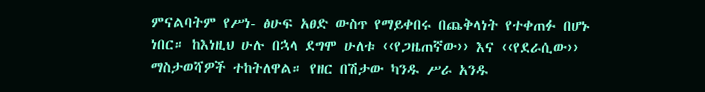ምናልባትም የሥነ- ፅሁፍ አፀድ ውስጥ የማይቀበሩ በጨቅላነት የተቀጠፉ በሆኑ ነበር። ከእነዚህ ሁሉ በኋላ ደግሞ ሁለቱ ‹‹የጋዜጠኛው›› እና ‹‹የደራሲው›› ማስታወሻዎች ተከትለዋል። የዘር በሽታው ካንዱ ሥራ አንዱ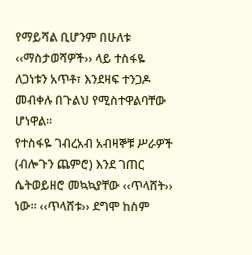የማይሻል ቢሆንም በሁለቱ ‹‹ማስታወሻዎች›› ላይ ተስፋዬ ለጋነቱን አጥቶ፣ እንደዛፍ ተንጋዶ መብቀሉ በጉልህ የሚስተዋልባቸው ሆነዋል።
የተስፋዬ ገብረአብ አብዛኞቹ ሥራዎች (ብሎጉን ጨምሮ) እንደ ገጠር ሴትወይዘሮ መኳኳያቸው ‹‹ጥላሸት›› ነው። ‹‹ጥላሸቱ›› ደግሞ ከስም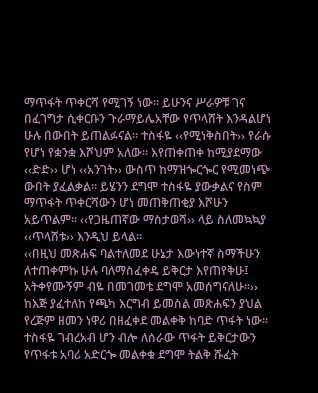ማጥፋት ጥቀርሻ የሚገኝ ነው። ይሁንና ሥራዎቹ ገና በፈገግታ ሲቀርቡን ጉራማይሌአቸው የጥላሸት እንዳልሆነ ሁሉ በውበት ይጠልፉናል። ተስፋዬ ‹‹የሚነቅስበት›› የራሱ የሆነ የቋንቋ እሾህም አለው። እየጠቀጠቀ ከሚያደማው ‹‹ድድ›› ሆነ ‹‹አንገት›› ውስጥ ከማዝጐርጐር የሚመነጭ ውበት ያፈልቃል። ይሄንን ደግሞ ተስፋዬ ያውቃልና የስም ማጥፋት ጥቀርሻውን ሆነ መጠቅጠቂያ እሾሁን አይጥልም። ‹‹የጋዜጠኛው ማስታወሻ›› ላይ ስለመኳኳያ ‹‹ጥላሸቱ›› እንዲህ ይላል።
‹‹በዚህ መጽሐፍ ባልተለመደ ሁኔታ እውነተኛ ስማችሁን ለተጠቀምኩ ሁሉ ባለማስፈቀዴ ይቅርታ እየጠየቅሁ፤ አትቀየሙኝም ብዬ በመገመቴ ደግሞ አመሰግናለሁ።››
ከእጅ ያፈተለከ የጫካ እርግብ ይመስል መጽሐፍን ያህል የረጅም ዘመን ነዋሪ በዘፈቀደ መልቀቅ ከባድ ጥፋት ነው። ተስፋዬ ገብረአብ ሆን ብሎ ለሰራው ጥፋት ይቅርታውን የጥፋቱ አባሪ አድርጐ መልቀቁ ደግሞ ትልቅ ሹፈት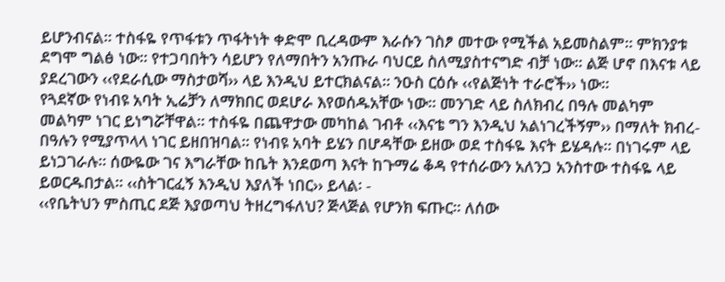ይሆንብናል። ተስፋዬ የጥፋቱን ጥፋትነት ቀድሞ ቢረዳውም እራሱን ገስፆ መተው የሚችል አይመስልም። ምክንያቱ ደግሞ ግልፅ ነው። የተጋባበትን ሳይሆን የለማበትን አንጡራ ባህርይ ስለሚያስተናግድ ብቻ ነው። ልጅ ሆኖ በእናቱ ላይ ያደረገውን ‹‹የደራሲው ማስታወሻ›› ላይ እንዲህ ይተርክልናል። ንዑስ ርዕሱ ‹‹የልጅነት ተራሮች›› ነው።
የጓደኛው የነብዩ አባት ኢሬቻን ለማክበር ወደሆራ እየወሰዱአቸው ነው። መንገድ ላይ ስለክብረ በዓሉ መልካም መልካም ነገር ይነግሯቸዋል። ተስፋዬ በጨዋታው መካከል ገብቶ ‹‹እናቴ ግን እንዲህ አልነገረችኝም›› በማለት ክብረ- በዓሉን የሚያጥላላ ነገር ይዘበዝባል። የነብዩ አባት ይሄን በሆዳቸው ይዘው ወደ ተስፋዬ እናት ይሄዳሉ። በነገሩም ላይ ይነጋገራሉ። ሰውዬው ገና እግራቸው ከቤት እንደወጣ እናት ከጉማሬ ቆዳ የተሰራውን አለንጋ አንስተው ተስፋዬ ላይ ይወርዱበታል። ‹‹ስትገርፈኝ እንዲህ እያለች ነበር›› ይላል፡ -
‹‹የቤትህን ምስጢር ደጅ እያወጣህ ትዘረግፋለህ? ጅላጅል የሆንክ ፍጡር። ለሰው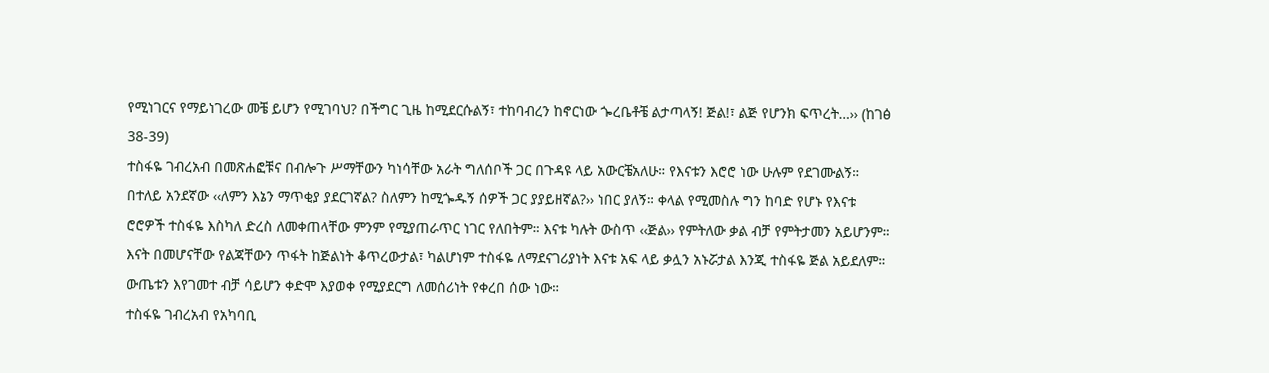የሚነገርና የማይነገረው መቼ ይሆን የሚገባህ? በችግር ጊዜ ከሚደርሱልኝ፣ ተከባብረን ከኖርነው ጐረቤቶቼ ልታጣላኝ! ጅል!፣ ልጅ የሆንክ ፍጥረት…›› (ከገፅ 38-39)
ተስፋዬ ገብረአብ በመጽሐፎቹና በብሎጉ ሥማቸውን ካነሳቸው አራት ግለሰቦች ጋር በጉዳዩ ላይ አውርቼአለሁ። የእናቱን እሮሮ ነው ሁሉም የደገሙልኝ። በተለይ አንደኛው ‹‹ለምን እኔን ማጥቂያ ያደርገኛል? ስለምን ከሚጐዱኝ ሰዎች ጋር ያያይዘኛል?›› ነበር ያለኝ። ቀላል የሚመስሉ ግን ከባድ የሆኑ የእናቱ ሮሮዎች ተስፋዬ እስካለ ድረስ ለመቀጠላቸው ምንም የሚያጠራጥር ነገር የለበትም። እናቱ ካሉት ውስጥ ‹‹ጅል›› የምትለው ቃል ብቻ የምትታመን አይሆንም። እናት በመሆናቸው የልጃቸውን ጥፋት ከጅልነት ቆጥረውታል፣ ካልሆነም ተስፋዬ ለማደናገሪያነት እናቱ አፍ ላይ ቃሏን አኑሯታል እንጂ ተስፋዬ ጅል አይደለም። ውጤቱን እየገመተ ብቻ ሳይሆን ቀድሞ እያወቀ የሚያደርግ ለመሰሪነት የቀረበ ሰው ነው።
ተስፋዬ ገብረአብ የአካባቢ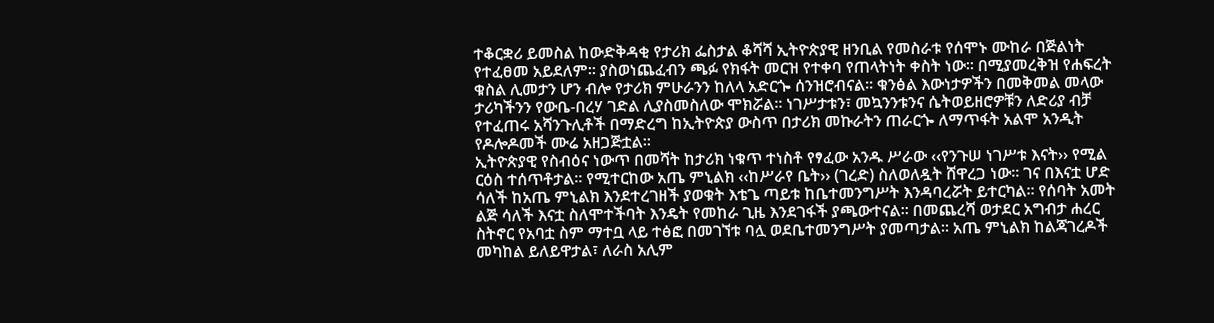ተቆርቋሪ ይመስል ከውድቅዳቂ የታሪክ ፌስታል ቆሻሻ ኢትዮጵያዊ ዘንቢል የመስራቱ የሰሞኑ ሙከራ በጅልነት የተፈፀመ አይደለም። ያስወነጨፈብን ጫፉ የክፋት መርዝ የተቀባ የጠላትነት ቀስት ነው። በሚያመረቅዝ የሐፍረት ቁስል ሊመታን ሆን ብሎ የታሪክ ምሁራንን ከለላ አድርጐ ሰንዝሮብናል። ቁንፅል እውነታዎችን በመቅመል መላው ታሪካችንን የውቤ-በረሃ ገድል ሊያስመስለው ሞክሯል። ነገሥታቱን፣ መኳንንቱንና ሴትወይዘሮዎቹን ለድሪያ ብቻ የተፈጠሩ አሻንጉሊቶች በማድረግ ከኢትዮጵያ ውስጥ በታሪክ መኩራትን ጠራርጐ ለማጥፋት አልሞ አንዲት የዶሎዶመች ሙሬ አዘጋጅቷል።
ኢትዮጵያዊ የስብዕና ነውጥ በመሻት ከታሪክ ነቁጥ ተነስቶ የፃፈው አንዱ ሥራው ‹‹የንጉሠ ነገሥቱ እናት›› የሚል ርዕስ ተሰጥቶታል፡፡ የሚተርከው አጤ ምኒልክ ‹‹ከሥራየ ቤት›› (ገረድ) ስለወለዷት ሸዋረጋ ነው። ገና በእናቷ ሆድ ሳለች ከአጤ ምኒልክ እንደተረገዘች ያወቁት እቴጌ ጣይቱ ከቤተመንግሥት እንዳባረሯት ይተርካል። የሰባት አመት ልጅ ሳለች እናቷ ስለሞተችባት እንዴት የመከራ ጊዜ እንደገፋች ያጫውተናል። በመጨረሻ ወታደር አግብታ ሐረር ስትኖር የአባቷ ስም ማተቧ ላይ ተፅፎ በመገኘቱ ባሏ ወደቤተመንግሥት ያመጣታል። አጤ ምኒልክ ከልጃገረዶች መካከል ይለይዋታል፣ ለራስ አሊም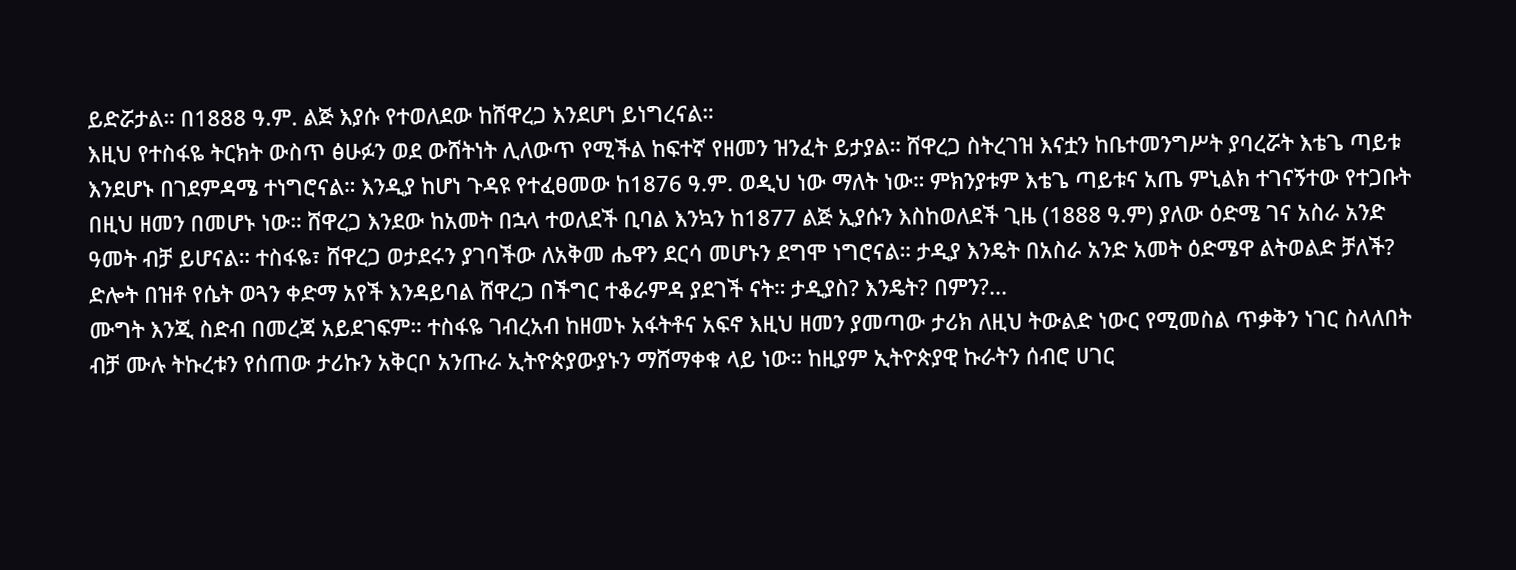ይድሯታል። በ1888 ዓ.ም. ልጅ እያሱ የተወለደው ከሸዋረጋ እንደሆነ ይነግረናል።
እዚህ የተስፋዬ ትርክት ውስጥ ፅሁፉን ወደ ውሸትነት ሊለውጥ የሚችል ከፍተኛ የዘመን ዝንፈት ይታያል። ሸዋረጋ ስትረገዝ እናቷን ከቤተመንግሥት ያባረሯት እቴጌ ጣይቱ እንደሆኑ በገደምዳሜ ተነግሮናል። እንዲያ ከሆነ ጉዳዩ የተፈፀመው ከ1876 ዓ.ም. ወዲህ ነው ማለት ነው። ምክንያቱም እቴጌ ጣይቱና አጤ ምኒልክ ተገናኝተው የተጋቡት በዚህ ዘመን በመሆኑ ነው። ሸዋረጋ እንደው ከአመት በኋላ ተወለደች ቢባል እንኳን ከ1877 ልጅ ኢያሱን እስከወለደች ጊዜ (1888 ዓ.ም) ያለው ዕድሜ ገና አስራ አንድ ዓመት ብቻ ይሆናል። ተስፋዬ፣ ሸዋረጋ ወታደሩን ያገባችው ለአቅመ ሔዋን ደርሳ መሆኑን ደግሞ ነግሮናል። ታዲያ እንዴት በአስራ አንድ አመት ዕድሜዋ ልትወልድ ቻለች? ድሎት በዝቶ የሴት ወጓን ቀድማ አየች እንዳይባል ሸዋረጋ በችግር ተቆራምዳ ያደገች ናት። ታዲያስ? እንዴት? በምን?...
ሙግት እንጂ ስድብ በመረጃ አይደገፍም። ተስፋዬ ገብረአብ ከዘመኑ አፋትቶና አፍኖ እዚህ ዘመን ያመጣው ታሪክ ለዚህ ትውልድ ነውር የሚመስል ጥቃቅን ነገር ስላለበት ብቻ ሙሉ ትኩረቱን የሰጠው ታሪኩን አቅርቦ አንጡራ ኢትዮጵያውያኑን ማሸማቀቁ ላይ ነው። ከዚያም ኢትዮጵያዊ ኩራትን ሰብሮ ሀገር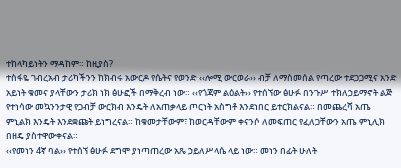ተከላካይነትን ማዳከም። ከዚያስ?
ተስፋዬ ገብረአብ ታሪካችንን ከክብሩ አውርዶ የሴትና የወንድ ‹‹ሎሚ ውርወራ›› ብቻ ለማስመሰል የጣረው ተደጋጋሚና አንድ አይነት ቁመና ያላቸውን ታሪክ ነክ ፅሁፎች በማቅረብ ነው። ‹‹የጎጃም ልዕልት›› የተሰኘው ፅሁፉ በንጉሥ ተክለኃይማኖት ልጅ የተነሳው መኳንንታዊ የጋብቻ ውርክብ እንዴት ለአጠቃላይ ጦርነት አስግቶ እንደነበር ይተርክልናል። በመጨረሻ አጤ ምኒልክ እንዴት እንደቋጩት ይነግረናል። ከቁመታቸውም፣ ከወርዳቸውም ቀናንሶ ለመፍጠር የፈለጋቸውን አጤ ምኒሊክ በዘዴ ያስተዋውቀናል።
‹‹የመነን 4ኛ ባል›› የተሰኘ ፅሁፉ ደግሞ ያነጣጠረው አጼ ኃይለሥላሴ ላይ ነው። መነን በፊት ሁለት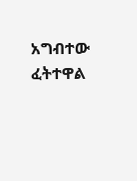አግብተው ፈትተዋል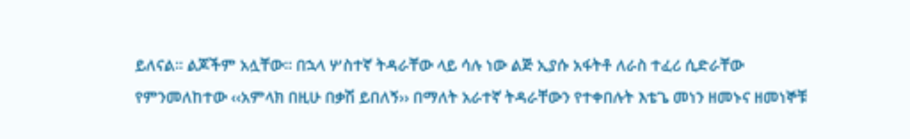ይለናል። ልጆችም አሏቸው። በኋላ ሦስተኛ ትዳራቸው ላይ ሳሉ ነው ልጅ ኢያሱ አፋትቶ ለራስ ተፈሪ ሲድራቸው የምንመለከተው ‹‹አምላክ በዚሁ በቃሽ ይበለኝ›› በማለት አራተኛ ትዳራቸውን የተቀበሉት እቴጌ መነን ዘመኑና ዘመነኞቹ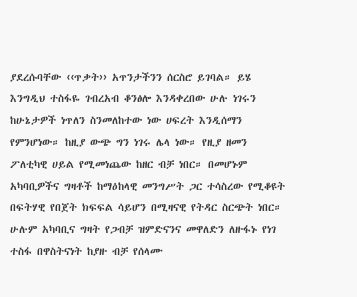ያደረሱባቸው ‹‹ጥቃት›› አጥንታችንን ሰርስሮ ይገባል። ይሄ እንግዲህ ተስፋዬ ገብረአብ ቆንፅሎ እንዳቀረበው ሁሉ ነገሩን ከሁኔታዎች ነጥለን ስንመለከተው ነው ሀፍረት እንዲሰማን የምንሆነው። ከዚያ ውጭ ግን ነገሩ ሌላ ነው። የዚያ ዘመን ፖለቲካዊ ሀይል የሚመነጨው ከዘር ብቻ ነበር። በመሆኑም አካባቢዎችና ግዛቶች ከማዕከላዊ መንግሥት ጋር ተሳስረው የሚቆዩት በፍትሃዊ የበጀት ክፍፍል ሳይሆን በሚዛናዊ የትዳር ስርጭት ነበር። ሁሉም አካባቢና ግዛት የጋብቻ ዝምድናንና መዋለድን ለዙፋኑ የነገ ተስፋ በዋስትናነት ከያዙ ብቻ የሰላሙ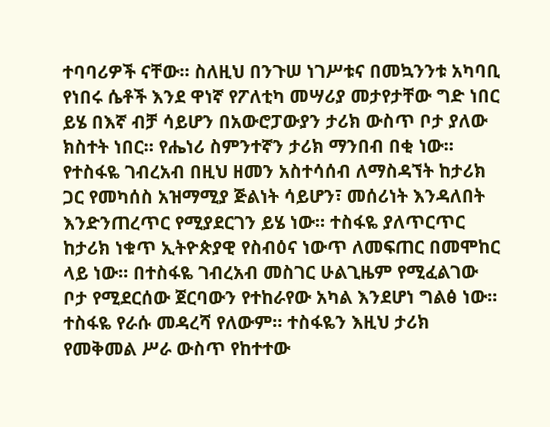ተባባሪዎች ናቸው። ስለዚህ በንጉሠ ነገሥቱና በመኳንንቱ አካባቢ የነበሩ ሴቶች እንደ ዋነኛ የፖለቲካ መሣሪያ መታየታቸው ግድ ነበር ይሄ በእኛ ብቻ ሳይሆን በአውሮፓውያን ታሪክ ውስጥ ቦታ ያለው ክስተት ነበር። የሔነሪ ስምንተኛን ታሪክ ማንበብ በቂ ነው።
የተስፋዬ ገብረአብ በዚህ ዘመን አስተሳሰብ ለማስዳኘት ከታሪክ ጋር የመካሰስ አዝማሚያ ጅልነት ሳይሆን፣ መሰሪነት እንዳለበት እንድንጠረጥር የሚያደርገን ይሄ ነው። ተስፋዬ ያለጥርጥር ከታሪክ ነቁጥ ኢትዮጵያዊ የስብዕና ነውጥ ለመፍጠር በመሞከር ላይ ነው። በተስፋዬ ገብረአብ መስገር ሁልጊዜም የሚፈልገው ቦታ የሚደርሰው ጀርባውን የተከራየው አካል እንደሆነ ግልፅ ነው። ተስፋዬ የራሱ መዳረሻ የለውም። ተስፋዬን እዚህ ታሪክ የመቅመል ሥራ ውስጥ የከተተው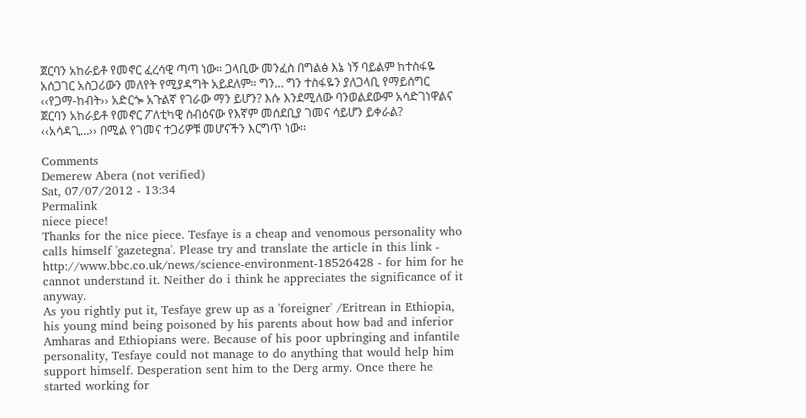ጀርባን አከራይቶ የመኖር ፈረሳዊ ጣጣ ነው። ጋላቢው መንፈስ በግልፅ እኔ ነኝ ባይልም ከተስፋዬ አሰጋገር አስጋሪውን መለየት የሚያዳግት አይደለም። ግን… ግን ተስፋዬን ያለጋላቢ የማይሰግር ‹‹የጋማ-ከብት›› አድርጐ አጉልኛ የገራው ማን ይሆን? እሱ እንደሚለው ባንወልደውም አሳድገነዋልና ጀርባን አከራይቶ የመኖር ፖለቲካዊ ስብዕናው የእኛም መሰደቢያ ገመና ሳይሆን ይቀራል? ‹‹አሳዳጊ…›› በሚል የገመና ተጋሪዎቹ መሆናችን እርግጥ ነው፡፡

Comments
Demerew Abera (not verified)
Sat, 07/07/2012 - 13:34
Permalink
niece piece!
Thanks for the nice piece. Tesfaye is a cheap and venomous personality who calls himself 'gazetegna'. Please try and translate the article in this link - http://www.bbc.co.uk/news/science-environment-18526428 - for him for he cannot understand it. Neither do i think he appreciates the significance of it anyway.
As you rightly put it, Tesfaye grew up as a 'foreigner' /Eritrean in Ethiopia, his young mind being poisoned by his parents about how bad and inferior Amharas and Ethiopians were. Because of his poor upbringing and infantile personality, Tesfaye could not manage to do anything that would help him support himself. Desperation sent him to the Derg army. Once there he started working for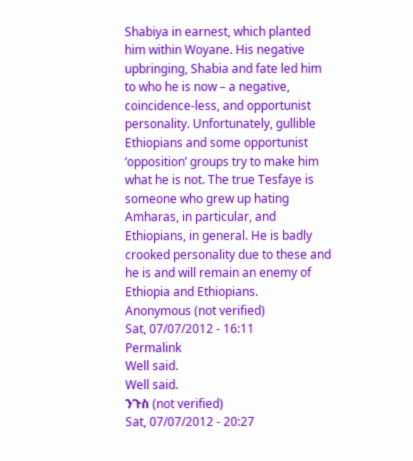Shabiya in earnest, which planted him within Woyane. His negative upbringing, Shabia and fate led him to who he is now – a negative, coincidence-less, and opportunist personality. Unfortunately, gullible Ethiopians and some opportunist ‘opposition’ groups try to make him what he is not. The true Tesfaye is someone who grew up hating Amharas, in particular, and Ethiopians, in general. He is badly crooked personality due to these and he is and will remain an enemy of Ethiopia and Ethiopians.
Anonymous (not verified)
Sat, 07/07/2012 - 16:11
Permalink
Well said.
Well said.
ንጉስ (not verified)
Sat, 07/07/2012 - 20:27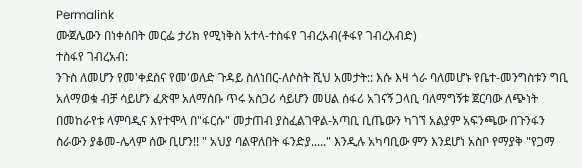Permalink
ሙጀሌውን በነቀሰበት መርፌ ታሪክ የሚነቅስ አተላ-ተስፋየ ገብረአብ(ቶፋየ ገብረእብድ)
ተስፋየ ገብረአብ:
ንጉስ ለመሆን የመ'ቀደስና የመ'ወለድ ጉዳይ ስለነበር-ለሶስት ሺህ አመታት:: እሱ እዛ ጎራ ባለመሆኑ የቤተ-መንግስቱን ግቢ አለማወቁ ብቻ ሳይሆን ፈጽሞ አለማሰቡ ጥሩ አስጋሪ ሳይሆን መሀል ሰፋሪ አገናኝ ጋላቢ ባለማግኝቱ ጀርባው ለጭነት በመከራየቱ ላምባዲና እየተሞላ በ"ፋርሱ" መታጠብ ያስፈልገዋል-አጣቢ ቢጤውን ካገኘ አልያም አፍንጫው በጉንፋን ስራውን ያቆመ-ሌላም ሰው ቢሆን!! " አህያ ባልዋለበት ፋንድያ....." እንዲሉ አካባቢው ምን እንደሆነ አስቦ የማያቅ "የጋማ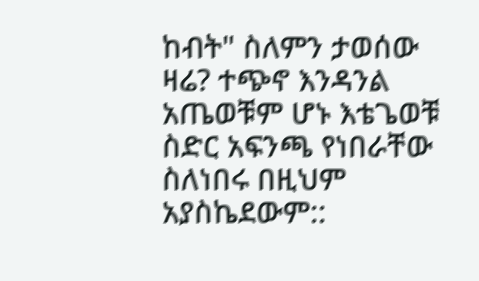ከብት" ስለምን ታወሰው ዛሬ? ተጭኖ እንዳንል አጤወቹም ሆኑ እቴጌወቹ ስድር አፍንጫ የነበራቸው ስለነበሩ በዚህም አያስኬደውም::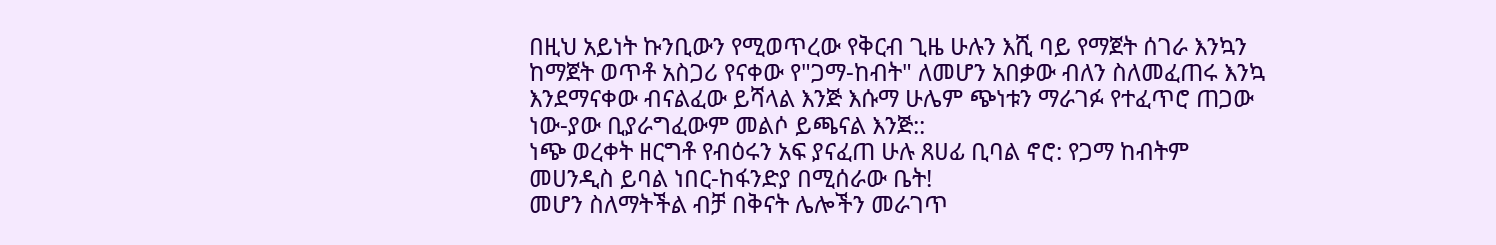በዚህ አይነት ኩንቢውን የሚወጥረው የቅርብ ጊዜ ሁሉን እሺ ባይ የማጀት ሰገራ እንኳን ከማጀት ወጥቶ አስጋሪ የናቀው የ"ጋማ-ከብት" ለመሆን አበቃው ብለን ስለመፈጠሩ እንኳ እንደማናቀው ብናልፈው ይሻላል እንጅ እሱማ ሁሌም ጭነቱን ማራገፉ የተፈጥሮ ጠጋው ነው-ያው ቢያራግፈውም መልሶ ይጫናል እንጅ::
ነጭ ወረቀት ዘርግቶ የብዕሩን አፍ ያናፈጠ ሁሉ ጸሀፊ ቢባል ኖሮ: የጋማ ከብትም መሀንዲስ ይባል ነበር-ከፋንድያ በሚሰራው ቤት!
መሆን ስለማትችል ብቻ በቅናት ሌሎችን መራገጥ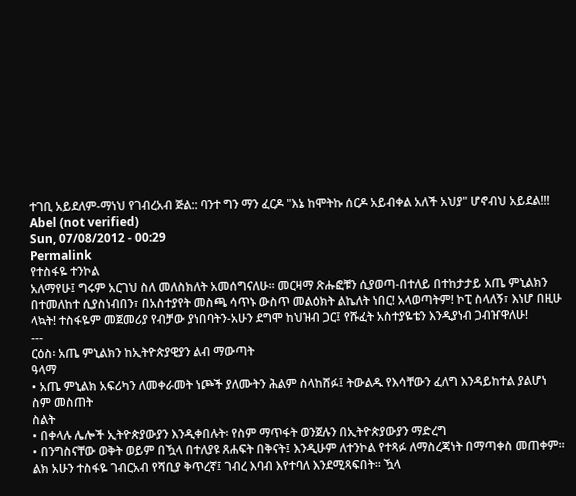ተገቢ አይደለም-ማነህ የገብረአብ ጅል:: ባንተ ግን ማን ፈርዶ "እኔ ከሞትኩ ሰርዶ አይብቀል አለች አህያ" ሆኖብህ አይደል!!!
Abel (not verified)
Sun, 07/08/2012 - 00:29
Permalink
የተስፋዬ ተንኮል
አለማየሁ፤ ግሩም አርገህ ስለ መለስክለት አመሰግናለሁ። መርዛማ ጽሑፎቹን ሲያወጣ-በተለይ በተከታታይ አጤ ምኒልክን በተመለከተ ሲያስነብበን፣ በአስተያየት መስጫ ሳጥኑ ውስጥ መልዕክት ልኬለት ነበር! አላወጣትም! ኮፒ ስላለኝ፣ እነሆ በዚሁ ላኳት! ተስፋዬም መጀመሪያ የብቻው ያነበባትን-አሁን ደግሞ ከህዝብ ጋር፤ የሹፈት አስተያዬቴን እንዲያነብ ጋብዠዋለሁ!
---
ርዕስ፡ አጤ ምኒልክን ከኢትዮጵያዊያን ልብ ማውጣት
ዓላማ
• አጤ ምኒልክ አፍሪካን ለመቀራመት ነጮች ያለሙትን ሕልም ስላከሸፉ፤ ትውልዱ የእሳቸውን ፈለግ እንዳይከተል ያልሆነ ስም መስጠት
ስልት
• በቀላሉ ሌሎች ኢትዮጵያውያን እንዲቀበሉት፡ የስም ማጥፋት ወንጀሉን በኢትዮጵያውያን ማድረግ
• በንግስናቸው ወቅት ወይም በዃላ በተለያዩ ጸሐፍት በቅናት፤ እንዲሁም ለተንኮል የተጻፉ ለማስረጃነት በማጣቀስ መጠቀም። ልክ አሁን ተስፋዬ ገብርአብ የሻቢያ ቅጥረኛ፤ ገብረ እባብ እየተባለ እንደሚጻፍበት። ዃላ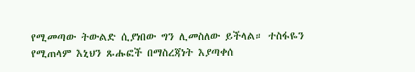የሚመጣው ትውልድ ሲያነበው ግን ሊመስለው ይችላል። ተስፋዬን የሚጠላም እኒህን ጹሑፎች በማስረጃነት እያጣቀሰ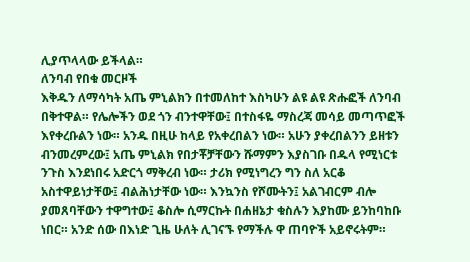ሊያጥላላው ይችላል።
ለንባብ የበቁ መርዞች
እቅዱን ለማሳካት አጤ ምኒልክን በተመለከተ እስካሁን ልዩ ልዩ ጽሑፎች ለንባብ በቅተዋል። የሌሎችን ወደ ጎን ብንተዋቸው፤ በተስፋዬ ማስረጃ መሳይ መጣጥፎች እየቀረቡልን ነው። አንዱ በዚሁ ከላይ የአቀረበልን ነው። አሁን ያቀረበልንን ይዘቱን ብንመረምረው፤ አጤ ምኒልክ የበታቾቻቸውን ሹማምን እያስገቡ በዱላ የሚነርቱ ንጉስ እንደነበሩ አድርጎ ማቅረብ ነው። ታሪክ የሚነግረን ግን ስለ አርቆ አስተዋይነታቸው፤ ብልሕነታቸው ነው። እንኳንስ የሾሙትን፤ አልገብርም ብሎ ያመጸባቸውን ተዋግተው፤ ቆስሎ ሲማርኩት በሐዘኔታ ቁስሉን እያከሙ ይንከባከቡ ነበር። አንድ ሰው በእነድ ጊዜ ሁለት ሊገናኙ የማችሉ ዋ ጠባዮች አይኖሩትም።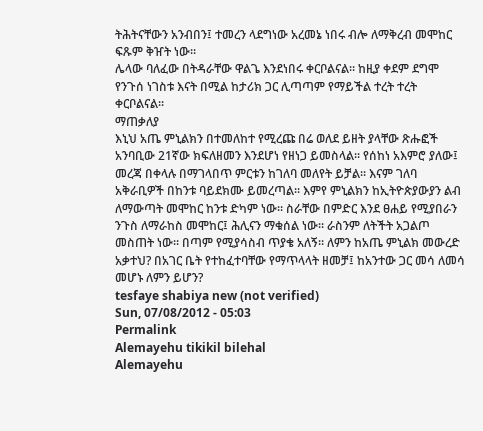ትሕትናቸውን አንብበን፤ ተመረን ላደግነው አረመኔ ነበሩ ብሎ ለማቅረብ መሞከር ፍጹም ቅዠት ነው።
ሌላው ባለፈው በትዳራቸው ዋልጌ እንደነበሩ ቀርቦልናል። ከዚያ ቀደም ደግሞ የንጉሰ ነገስቱ እናት በሚል ከታሪክ ጋር ሊጣጣም የማይችል ተረት ተረት ቀርቦልናል።
ማጠቃለያ
እኒህ አጤ ምኒልክን በተመለከተ የሚረጩ በሬ ወለደ ይዘት ያላቸው ጽሑፎች አንባቢው 21ኛው ክፍለዘመን እንደሆነ የዘነጋ ይመስላል። የሰከነ አእምሮ ያለው፤ መረጃ በቀላሉ በማገላበጥ ምርቱን ከገለባ መለየት ይቻል። እናም ገለባ አቅራቢዎች በከንቱ ባይደክሙ ይመረጣል። እምየ ምኒልክን ከኢትዮጵያውያን ልብ ለማውጣት መሞከር ከንቱ ድካም ነው። ስራቸው በምድር እንደ ፀሐይ የሚያበራን ንጉስ ለማራከስ መሞከር፤ ሕሊናን ማቁሰል ነው። ራስንም ለትችት አጋልጦ መስጠት ነው። በጣም የሚያሳስብ ጥያቄ አለኝ። ለምን ከአጤ ምኒልክ መውረድ አቃተህ? በአገር ቤት የተከፈተባቸው የማጥላላት ዘመቻ፤ ከአንተው ጋር መሳ ለመሳ መሆኑ ለምን ይሆን?
tesfaye shabiya new (not verified)
Sun, 07/08/2012 - 05:03
Permalink
Alemayehu tikikil bilehal
Alemayehu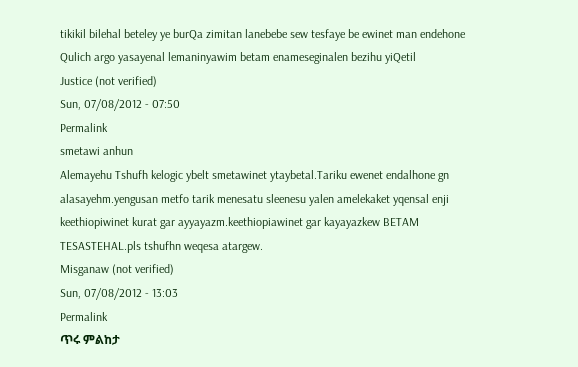tikikil bilehal beteley ye burQa zimitan lanebebe sew tesfaye be ewinet man endehone Qulich argo yasayenal lemaninyawim betam enameseginalen bezihu yiQetil
Justice (not verified)
Sun, 07/08/2012 - 07:50
Permalink
smetawi anhun
Alemayehu Tshufh kelogic ybelt smetawinet ytaybetal.Tariku ewenet endalhone gn alasayehm.yengusan metfo tarik menesatu sleenesu yalen amelekaket yqensal enji keethiopiwinet kurat gar ayyayazm.keethiopiawinet gar kayayazkew BETAM TESASTEHAL.pls tshufhn weqesa atargew.
Misganaw (not verified)
Sun, 07/08/2012 - 13:03
Permalink
ጥሩ ምልከታ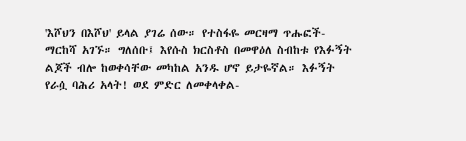'እሾህን በእሾህ' ይላል ያገሬ ሰው። የተስፋዬ መርዛማ ጥሑፎች-ማርከሻ አገኙ። ግለሰቡ፤ እየሱስ ክርስቶስ በመዋዕለ ስብከቱ የእፉኝት ልጆች ብሎ ከወቀሳቸው መካከል አንዱ ሆኖ ይታዬኛል። እፉኝት የራሷ ባሕሪ አላት! ወደ ምድር ለመቀላቀል-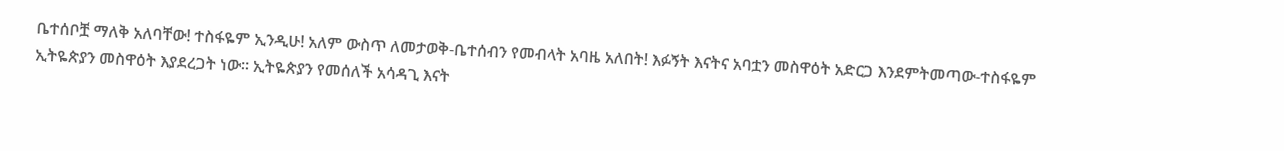ቤተሰቦቿ ማለቅ አለባቸው! ተስፋዬም ኢንዲሁ! አለም ውስጥ ለመታወቅ-ቤተሰብን የመብላት አባዜ አለበት! እፉኝት እናትና አባቷን መስዋዕት አድርጋ እንደምትመጣው-ተስፋዬም ኢትዬጵያን መስዋዕት እያደረጋት ነው። ኢትዬጵያን የመሰለች አሳዳጊ እናት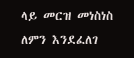ላይ መርዝ መነስነስ ለምን እንደፈለገ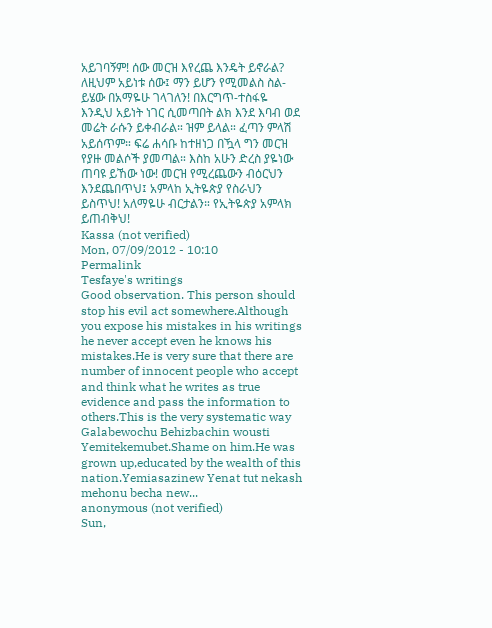አይገባኝም! ሰው መርዝ እየረጨ እንዴት ይኖራል? ለዚህም አይነቱ ሰው፤ ማን ይሆን የሚመልስ ስል-ይሄው በአማዬሁ ገላገለን! በእርግጥ-ተስፋዬ እንዲህ አይነት ነገር ሲመጣበት ልክ እንደ እባብ ወደ መሬት ራሱን ይቀብራል። ዝም ይላል። ፈጣን ምላሽ አይሰጥም። ፍሬ ሐሳቡ ከተዘነጋ በዃላ ግን መርዝ የያዙ መልሶች ያመጣል። እስከ አሁን ድረስ ያዬነው ጠባዩ ይኸው ነው! መርዝ የሚረጨውን ብዕርህን እንደጨበጥህ፤ አምላከ ኢትዬጵያ የስራህን ይስጥህ! አለማዬሁ ብርታልን። የኢትዬጵያ አምላክ ይጠብቅህ!
Kassa (not verified)
Mon, 07/09/2012 - 10:10
Permalink
Tesfaye's writings
Good observation. This person should stop his evil act somewhere.Although you expose his mistakes in his writings he never accept even he knows his mistakes.He is very sure that there are number of innocent people who accept and think what he writes as true evidence and pass the information to others.This is the very systematic way Galabewochu Behizbachin wousti Yemitekemubet.Shame on him.He was grown up,educated by the wealth of this nation.Yemiasazinew Yenat tut nekash mehonu becha new...
anonymous (not verified)
Sun,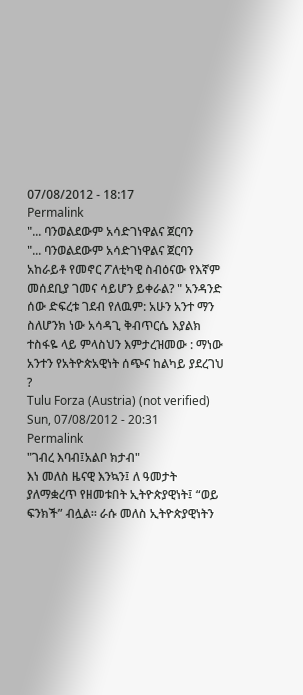07/08/2012 - 18:17
Permalink
"... ባንወልደውም አሳድገነዋልና ጀርባን
"... ባንወልደውም አሳድገነዋልና ጀርባን አከራይቶ የመኖር ፖለቲካዊ ስብዕናው የእኛም መሰደቢያ ገመና ሳይሆን ይቀራል? " አንዳንድ ሰው ድፍረቱ ገደብ የለዉም: አሁን አንተ ማን ስለሆንክ ነው አሳዳጊ ቅብጥርሴ እያልክ ተስፋዬ ላይ ምላስህን እምታረዝመው : ማነው አንተን የአትዮጵአዊነት ሰጭና ከልካይ ያደረገህ ?
Tulu Forza (Austria) (not verified)
Sun, 07/08/2012 - 20:31
Permalink
"ገብረ እባብ፤አልቦ ክታብ"
እነ መለስ ዜናዊ እንኳን፤ ለ ዓመታት ያለማቋረጥ የዘመቱበት ኢትዮጵያዊነት፤ “ወይ ፍንክች” ብሏል። ራሱ መለስ ኢትዮጵያዊነትን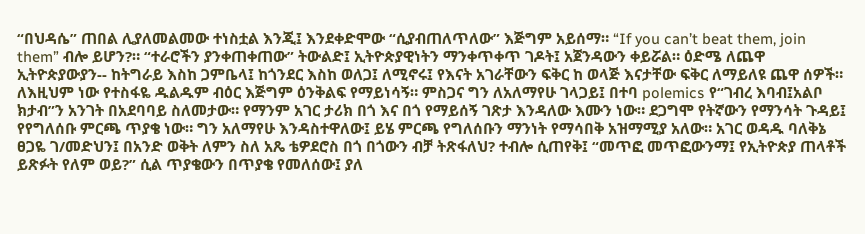“በህዳሴ” ጠበል ሊያለመልመው ተነስቷል እንጂ፤ እንደቀድሞው “ሲያብጠለጥለው” እጅግም አይሰማ። “If you can’t beat them, join them” ብሎ ይሆን?። “ተራሮችን ያንቀጠቀጠው” ትውልድ፤ ኢትዮጵያዊነትን ማንቀጥቀጥ ገዶት፤ አጀንዳውን ቀይሯል። ዕድሜ ለጨዋ ኢትዮጵያውያን-- ከትግራይ እስከ ጋምቤላ፤ ከጎንደር እስከ ወለጋ፤ ለሚኖሩ፤ የእናት አገራቸውን ፍቅር ከ ወላጅ እናታቸው ፍቅር ለማይለዩ ጨዋ ሰዎች። ለእዚህም ነው የተስፋዬ ዱልዱም ብዕር እጅግም ዕንቅልፍ የማይነሳኝ። ምስጋና ግን ለአለማየሁ ገላጋይ፤ በተባ polemics የ“ገብረ እባብ፤አልቦ ክታብ”ን አንገት በአደባባይ ስለመታው። የማንም አገር ታሪክ በጎ እና በጎ የማይሰኝ ገጽታ እንዳለው እሙን ነው። ደጋግሞ የትኛውን የማንሳት ጉዳይ፤ የየግለሰቡ ምርጫ ጥያቄ ነው። ግን አለማየሁ እንዳስተዋለው፤ ይሄ ምርጫ የግለሰቡን ማንነት የማሳበቅ አዝማሚያ አለው። አገር ወዳዱ ባለቅኔ ፀጋዬ ገ/መድህን፤ በአንድ ወቅት ለምን ስለ አጼ ቴዎደሮስ በጎ በጎውን ብቻ ትጽፋለህ? ተብሎ ሲጠየቅ፤ “መጥፎ መጥፎውንማ፤ የኢትዮጵያ ጠላቶች ይጽፉት የለም ወይ?” ሲል ጥያቄውን በጥያቄ የመለሰው፤ ያለ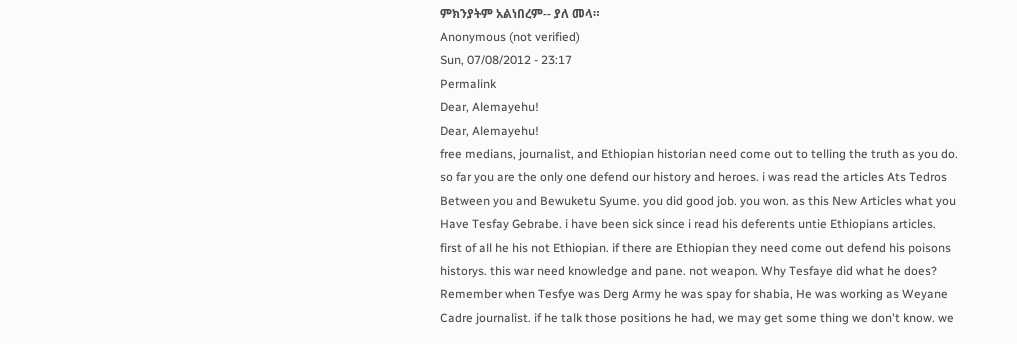ምክንያትም አልነበረም-- ያለ መላ።
Anonymous (not verified)
Sun, 07/08/2012 - 23:17
Permalink
Dear, Alemayehu!
Dear, Alemayehu!
free medians, journalist, and Ethiopian historian need come out to telling the truth as you do. so far you are the only one defend our history and heroes. i was read the articles Ats Tedros Between you and Bewuketu Syume. you did good job. you won. as this New Articles what you Have Tesfay Gebrabe. i have been sick since i read his deferents untie Ethiopians articles. first of all he his not Ethiopian. if there are Ethiopian they need come out defend his poisons historys. this war need knowledge and pane. not weapon. Why Tesfaye did what he does? Remember when Tesfye was Derg Army he was spay for shabia, He was working as Weyane Cadre journalist. if he talk those positions he had, we may get some thing we don't know. we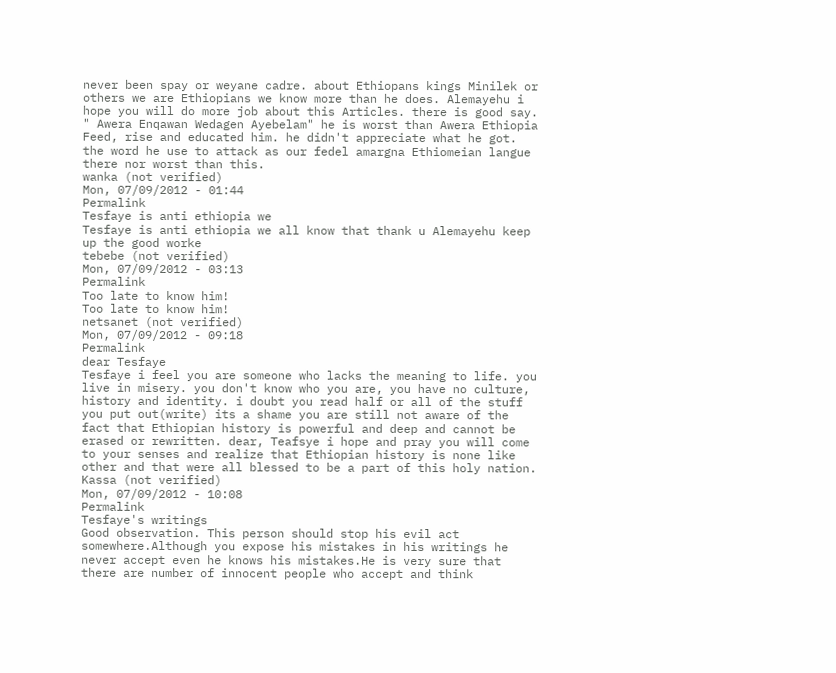never been spay or weyane cadre. about Ethiopans kings Minilek or others we are Ethiopians we know more than he does. Alemayehu i hope you will do more job about this Articles. there is good say. " Awera Enqawan Wedagen Ayebelam" he is worst than Awera Ethiopia Feed, rise and educated him. he didn't appreciate what he got. the word he use to attack as our fedel amargna Ethiomeian langue there nor worst than this.
wanka (not verified)
Mon, 07/09/2012 - 01:44
Permalink
Tesfaye is anti ethiopia we
Tesfaye is anti ethiopia we all know that thank u Alemayehu keep up the good worke
tebebe (not verified)
Mon, 07/09/2012 - 03:13
Permalink
Too late to know him!
Too late to know him!
netsanet (not verified)
Mon, 07/09/2012 - 09:18
Permalink
dear Tesfaye
Tesfaye i feel you are someone who lacks the meaning to life. you live in misery. you don't know who you are, you have no culture, history and identity. i doubt you read half or all of the stuff you put out(write) its a shame you are still not aware of the fact that Ethiopian history is powerful and deep and cannot be erased or rewritten. dear, Teafsye i hope and pray you will come to your senses and realize that Ethiopian history is none like other and that were all blessed to be a part of this holy nation.
Kassa (not verified)
Mon, 07/09/2012 - 10:08
Permalink
Tesfaye's writings
Good observation. This person should stop his evil act somewhere.Although you expose his mistakes in his writings he never accept even he knows his mistakes.He is very sure that there are number of innocent people who accept and think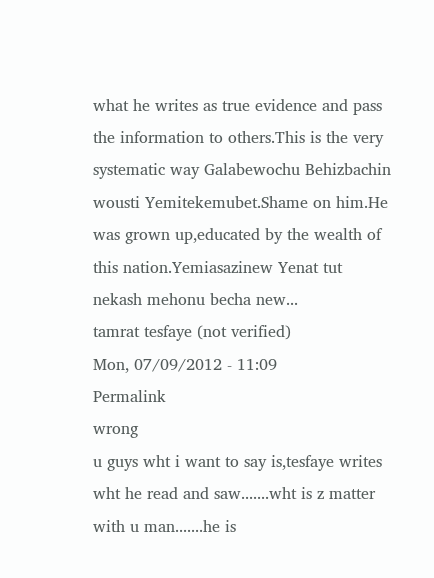what he writes as true evidence and pass the information to others.This is the very systematic way Galabewochu Behizbachin wousti Yemitekemubet.Shame on him.He was grown up,educated by the wealth of this nation.Yemiasazinew Yenat tut nekash mehonu becha new...
tamrat tesfaye (not verified)
Mon, 07/09/2012 - 11:09
Permalink
wrong
u guys wht i want to say is,tesfaye writes wht he read and saw.......wht is z matter with u man.......he is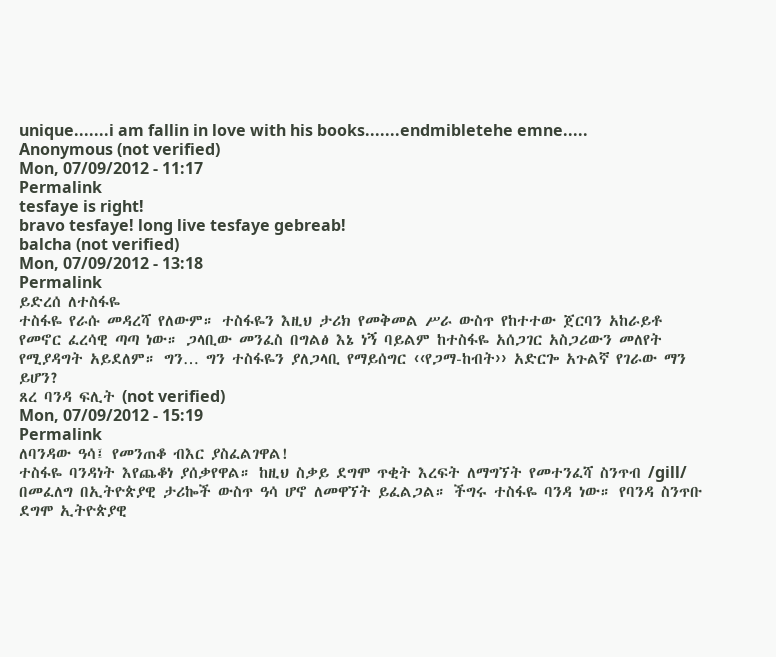unique.......i am fallin in love with his books.......endmibletehe emne.....
Anonymous (not verified)
Mon, 07/09/2012 - 11:17
Permalink
tesfaye is right!
bravo tesfaye! long live tesfaye gebreab!
balcha (not verified)
Mon, 07/09/2012 - 13:18
Permalink
ይድረሰ ለተስፋዬ
ተስፋዬ የራሱ መዳረሻ የለውም። ተስፋዬን እዚህ ታሪክ የመቅመል ሥራ ውስጥ የከተተው ጀርባን አከራይቶ የመኖር ፈረሳዊ ጣጣ ነው። ጋላቢው መንፈስ በግልፅ እኔ ነኝ ባይልም ከተስፋዬ አሰጋገር አስጋሪውን መለየት የሚያዳግት አይደለም። ግን… ግን ተስፋዬን ያለጋላቢ የማይሰግር ‹‹የጋማ-ከብት›› አድርጐ አጉልኛ የገራው ማን ይሆን?
ጸረ ባንዳ ፍሊት (not verified)
Mon, 07/09/2012 - 15:19
Permalink
ለባንዳው ዓሳ፤ የመንጠቆ ብእር ያስፈልገዋል!
ተስፋዬ ባንዳነት እየጨቆነ ያሰቃየዋል። ከዚህ ስቃይ ደግሞ ጥቂት እረፍት ለማግኘት የመተንፈሻ ስንጥብ /gill/ በመፈለግ በኢትዮጵያዊ ታሪኰች ውስጥ ዓሳ ሆኖ ለመዋኘት ይፈልጋል። ችግሩ ተስፋዬ ባንዳ ነው። የባንዳ ስንጥቡ ደግሞ ኢትዮጵያዊ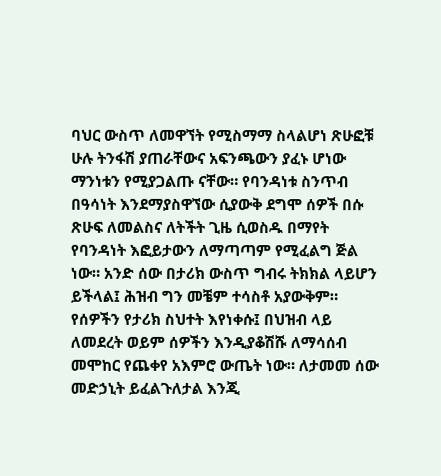ባህር ውስጥ ለመዋኘት የሚስማማ ስላልሆነ ጽሁፎቹ ሁሉ ትንፋሽ ያጠራቸውና አፍንጫውን ያፈኑ ሆነው ማንነቱን የሚያጋልጡ ናቸው። የባንዳነቱ ስንጥብ በዓሳነት እንደማያስዋኘው ሲያውቅ ደግሞ ሰዎች በሱ ጽሁፍ ለመልስና ለትችት ጊዜ ሲወስዱ በማየት የባንዳነት እፎይታውን ለማጣጣም የሚፈልግ ጅል ነው። አንድ ሰው በታሪክ ውስጥ ግብሩ ትክክል ላይሆን ይችላል፤ ሕዝብ ግን መቼም ተሳስቶ አያውቅም። የሰዎችን የታሪክ ስህተት እየነቀሱ፤ በህዝብ ላይ ለመደረት ወይም ሰዎችን እንዲያቆሽሹ ለማሳሰብ መሞከር የጨቀየ አእምሮ ውጤት ነው። ለታመመ ሰው መድኃኒት ይፈልጉለታል እንጂ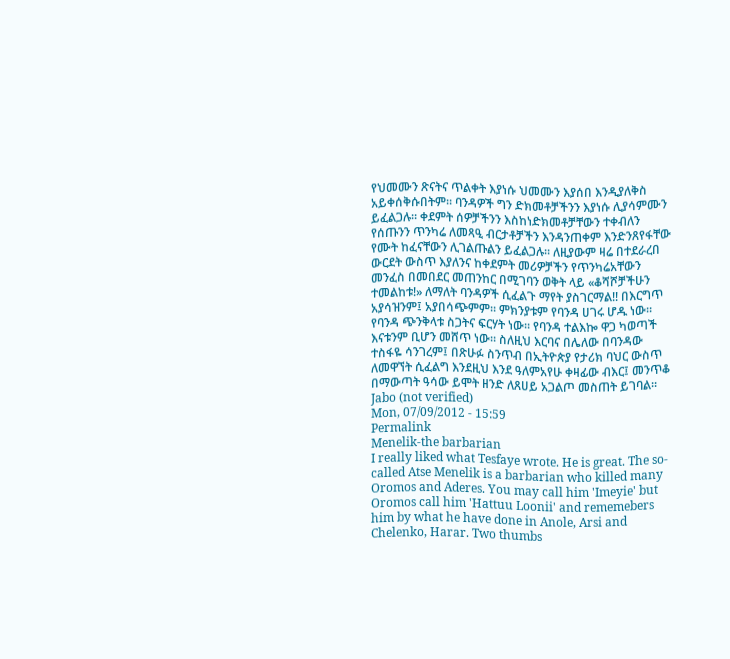የህመሙን ጽናትና ጥልቀት እያነሱ ህመሙን እያሰበ እንዲያለቅስ አይቀሰቅሱበትም። ባንዳዎች ግን ድክመቶቻችንን እያነሱ ሊያሳምሙን ይፈልጋሉ። ቀደምት ሰዎቻችንን እስከነድክመቶቻቸውን ተቀብለን የሰጡንን ጥንካሬ ለመጻዒ ብርታቶቻችን እንዳንጠቀም እንድንጸየፋቸው የሙት ከፈናቸውን ሊገልጡልን ይፈልጋሉ። ለዚያውም ዛሬ በተደራረበ ውርደት ውስጥ እያለንና ከቀደምት መሪዎቻችን የጥንካሬአቸውን መንፈስ በመበደር መጠንከር በሚገባን ወቅት ላይ «ቆሻሾቻችሁን ተመልከቱ!» ለማለት ባንዳዎች ሲፈልጉ ማየት ያስገርማል!! በእርግጥ አያሳዝንም፤ አያበሳጭምም። ምክንያቱም የባንዳ ሀገሩ ሆዱ ነው። የባንዳ ጭንቅላቱ ስጋትና ፍርሃት ነው። የባንዳ ተልእኰ ዋጋ ካወጣች እናቱንም ቢሆን መሸጥ ነው። ስለዚህ እርባና በሌለው በባንዳው ተስፋዬ ሳንገረም፤ በጽሁፉ ስንጥብ በኢትዮጵያ የታሪክ ባህር ውስጥ ለመዋኘት ሲፈልግ እንደዚህ እንደ ዓለምአየሁ ቀዛፊው ብእር፤ መንጥቆ በማውጣት ዓሳው ይሞት ዘንድ ለጸሀይ አጋልጦ መስጠት ይገባል።
Jabo (not verified)
Mon, 07/09/2012 - 15:59
Permalink
Menelik-the barbarian
I really liked what Tesfaye wrote. He is great. The so-called Atse Menelik is a barbarian who killed many Oromos and Aderes. You may call him 'Imeyie' but Oromos call him 'Hattuu Loonii' and rememebers him by what he have done in Anole, Arsi and Chelenko, Harar. Two thumbs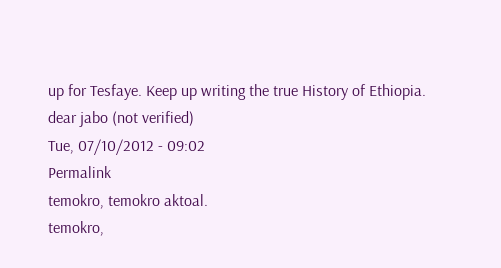up for Tesfaye. Keep up writing the true History of Ethiopia.
dear jabo (not verified)
Tue, 07/10/2012 - 09:02
Permalink
temokro, temokro aktoal.
temokro,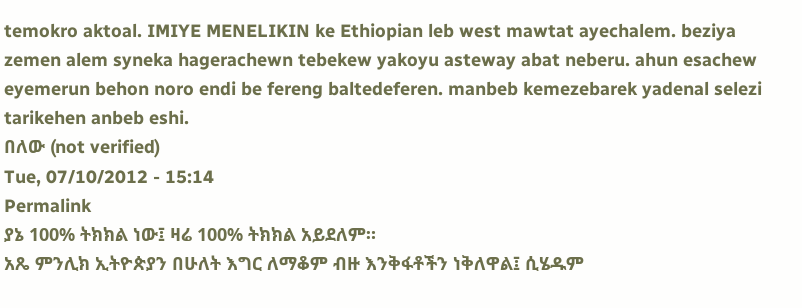temokro aktoal. IMIYE MENELIKIN ke Ethiopian leb west mawtat ayechalem. beziya zemen alem syneka hagerachewn tebekew yakoyu asteway abat neberu. ahun esachew eyemerun behon noro endi be fereng baltedeferen. manbeb kemezebarek yadenal selezi tarikehen anbeb eshi.
በለው (not verified)
Tue, 07/10/2012 - 15:14
Permalink
ያኔ 100% ትክክል ነው፤ ዛሬ 100% ትክክል አይደለም።
አጼ ምንሊክ ኢትዮጵያን በሁለት እግር ለማቆም ብዙ እንቅፋቶችን ነቅለዋል፤ ሲሄዱም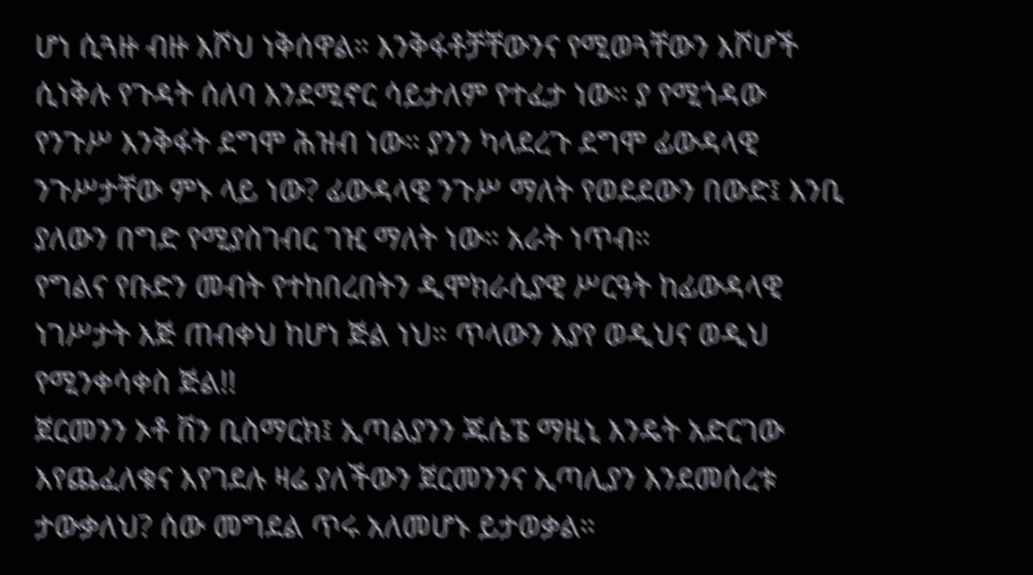ሆነ ሲጓዙ ብዙ እሾህ ነቅሰዋል። እንቅፋቶቻቸውንና የሚወጓቸውን እሾሆች ሲነቅሉ የጉዳት ሰለባ እንደሚኖር ሳይታለም የተፈታ ነው። ያ የሚጎዳው የንጉሥ እንቅፋት ደግሞ ሕዝብ ነው። ያንን ካላደረጉ ደግሞ ፊውዳላዊ ንጉሥታቸው ምኑ ላይ ነው? ፊውዳላዊ ንጉሥ ማለት የወደደውን በውድ፤ እንቢ ያለውን በግድ የሚያስገብር ገዢ ማለት ነው። አራት ነጥብ።
የግልና የቡድን መብት የተከበረበትን ዲሞክራሲያዊ ሥርዓት ከፊውዳላዊ ነገሥታት እጅ ጠብቀህ ከሆነ ጅል ነህ። ጥላውን እያየ ወዲህና ወዲህ የሚንቀሳቀስ ጅል!!
ጀርመንን ኦቶ ቨን ቢስማርክ፤ ኢጣልያንን ጁሴፔ ማዚኒ እንዴት አድርገው እየጨፈለቁና እየገደሉ ዛሬ ያለችውን ጀርመንንና ኢጣሊያን እንደመሰረቱ ታውቃለህ? ሰው መግደል ጥሩ አለመሆኑ ይታወቃል።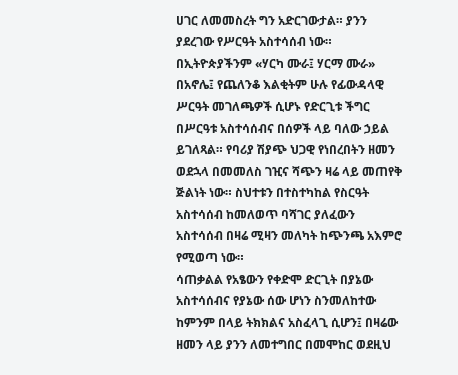ሀገር ለመመስረት ግን አድርገውታል። ያንን ያደረገው የሥርዓት አስተሳሰብ ነው።
በኢትዮጵያችንም «ሃርካ ሙራ፤ ሃርማ ሙራ» በአኖሌ፤ የጨለንቆ እልቂትም ሁሉ የፊውዳላዊ ሥርዓት መገለጫዎች ሲሆኑ የድርጊቱ ችግር በሥርዓቱ አስተሳሰብና በሰዎች ላይ ባለው ኃይል ይገለጻል። የባሪያ ሽያጭ ህጋዊ የነበረበትን ዘመን ወደኋላ በመመለስ ገዢና ሻጭን ዛሬ ላይ መጠየቅ ጅልነት ነው። ስህተቱን በተስተካከል የስርዓት አስተሳሰብ ከመለወጥ ባሻገር ያለፈውን አስተሳሰብ በዛሬ ሚዛን መለካት ከጭንጫ አእምሮ የሚወጣ ነው።
ሳጠቃልል የአፄውን የቀድሞ ድርጊት በያኔው አስተሳሰብና የያኔው ሰው ሆነን ስንመለከተው ከምንም በላይ ትክክልና አስፈላጊ ሲሆን፤ በዛሬው ዘመን ላይ ያንን ለመተግበር በመሞከር ወደዚህ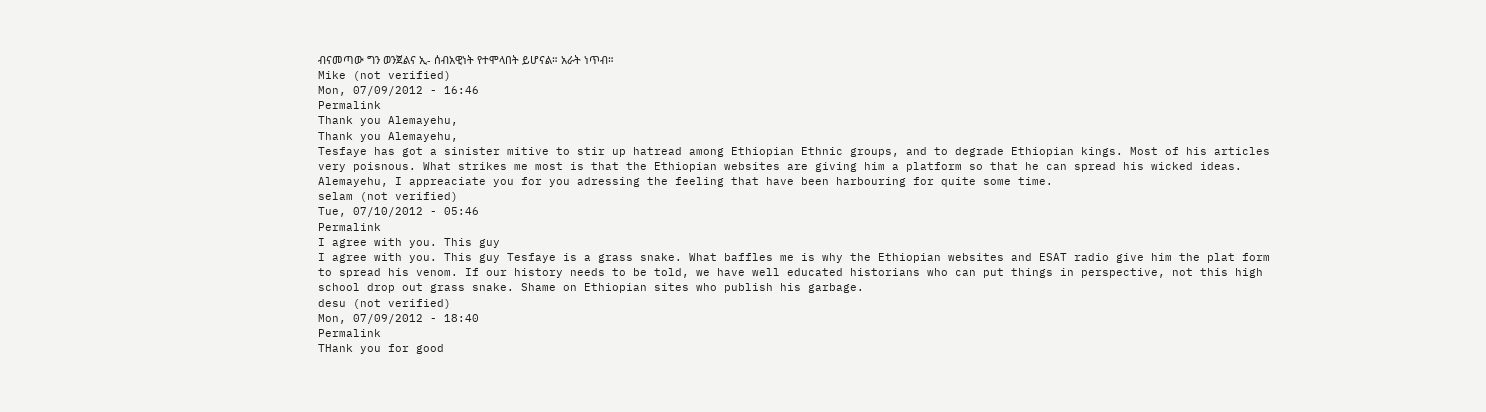ብናመጣው ግን ወንጀልና ኢ- ሰብአዊነት የተሞላበት ይሆናል። አራት ነጥብ።
Mike (not verified)
Mon, 07/09/2012 - 16:46
Permalink
Thank you Alemayehu,
Thank you Alemayehu,
Tesfaye has got a sinister mitive to stir up hatread among Ethiopian Ethnic groups, and to degrade Ethiopian kings. Most of his articles very poisnous. What strikes me most is that the Ethiopian websites are giving him a platform so that he can spread his wicked ideas. Alemayehu, I appreaciate you for you adressing the feeling that have been harbouring for quite some time.
selam (not verified)
Tue, 07/10/2012 - 05:46
Permalink
I agree with you. This guy
I agree with you. This guy Tesfaye is a grass snake. What baffles me is why the Ethiopian websites and ESAT radio give him the plat form to spread his venom. If our history needs to be told, we have well educated historians who can put things in perspective, not this high school drop out grass snake. Shame on Ethiopian sites who publish his garbage.
desu (not verified)
Mon, 07/09/2012 - 18:40
Permalink
THank you for good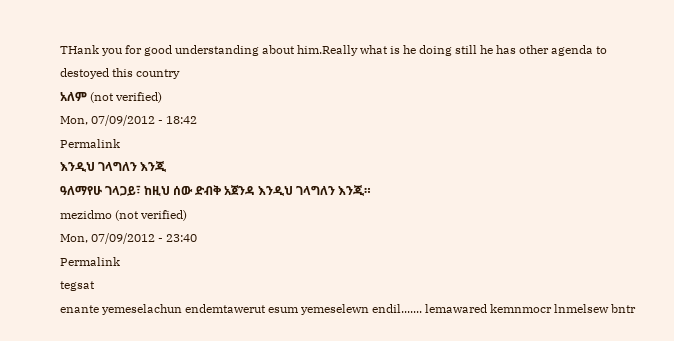THank you for good understanding about him.Really what is he doing still he has other agenda to destoyed this country
አለም (not verified)
Mon, 07/09/2012 - 18:42
Permalink
እንዲህ ገላግለን እንጂ
ዓለማየሁ ገላጋይ፣ ከዚህ ሰው ድብቅ አጀንዳ እንዲህ ገላግለን እንጂ።
mezidmo (not verified)
Mon, 07/09/2012 - 23:40
Permalink
tegsat
enante yemeselachun endemtawerut esum yemeselewn endil....... lemawared kemnmocr lnmelsew bntr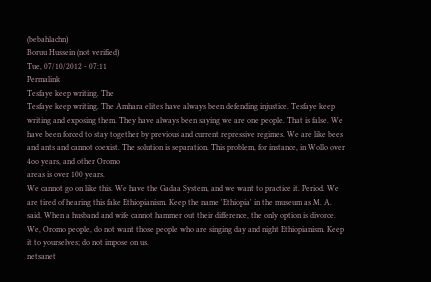(bebahlachn)
Boruu Hussein (not verified)
Tue, 07/10/2012 - 07:11
Permalink
Tesfaye keep writing. The
Tesfaye keep writing. The Amhara elites have always been defending injustice. Tesfaye keep writing and exposing them. They have always been saying we are one people. That is false. We have been forced to stay together by previous and current repressive regimes. We are like bees and ants and cannot coexist. The solution is separation. This problem, for instance, in Wollo over 4oo years, and other Oromo
areas is over 100 years.
We cannot go on like this. We have the Gadaa System, and we want to practice it. Period. We are tired of hearing this fake Ethiopianism. Keep the name 'Ethiopia' in the museum as M. A. said. When a husband and wife cannot hammer out their difference, the only option is divorce. We, Oromo people, do not want those people who are singing day and night Ethiopianism. Keep it to yourselves; do not impose on us.
netsanet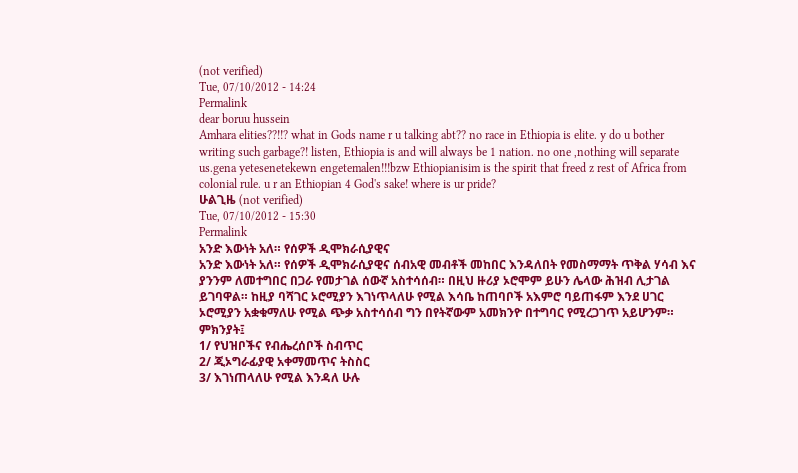(not verified)
Tue, 07/10/2012 - 14:24
Permalink
dear boruu hussein
Amhara elities??!!? what in Gods name r u talking abt?? no race in Ethiopia is elite. y do u bother writing such garbage?! listen, Ethiopia is and will always be 1 nation. no one ,nothing will separate us.gena yetesenetekewn engetemalen!!!bzw Ethiopianisim is the spirit that freed z rest of Africa from colonial rule. u r an Ethiopian 4 God's sake! where is ur pride?
ሁልጊዜ (not verified)
Tue, 07/10/2012 - 15:30
Permalink
አንድ እውነት አለ። የሰዎች ዲሞክራሲያዊና
አንድ እውነት አለ። የሰዎች ዲሞክራሲያዊና ሰብአዊ መብቶች መከበር እንዳለበት የመስማማት ጥቅል ሃሳብ እና ያንንም ለመተግበር በጋራ የመታገል ሰውኛ አስተሳሰብ። በዚህ ዙሪያ ኦሮሞም ይሁን ሌላው ሕዝብ ሊታገል ይገባዋል። ከዚያ ባሻገር ኦሮሚያን እገነጥላለሁ የሚል እሳቤ ከጠባቦች አእምሮ ባይጠፋም እንደ ሀገር ኦሮሚያን አቋቁማለሁ የሚል ጭቃ አስተሳሰብ ግን በየትኛውም አመክንዮ በተግባር የሚረጋገጥ አይሆንም። ምክንያት፤
1/ የህዝቦችና የብሔረሰቦች ስብጥር
2/ ጂኦግራፊያዊ አቀማመጥና ትስስር
3/ እገነጠላለሁ የሚል እንዳለ ሁሉ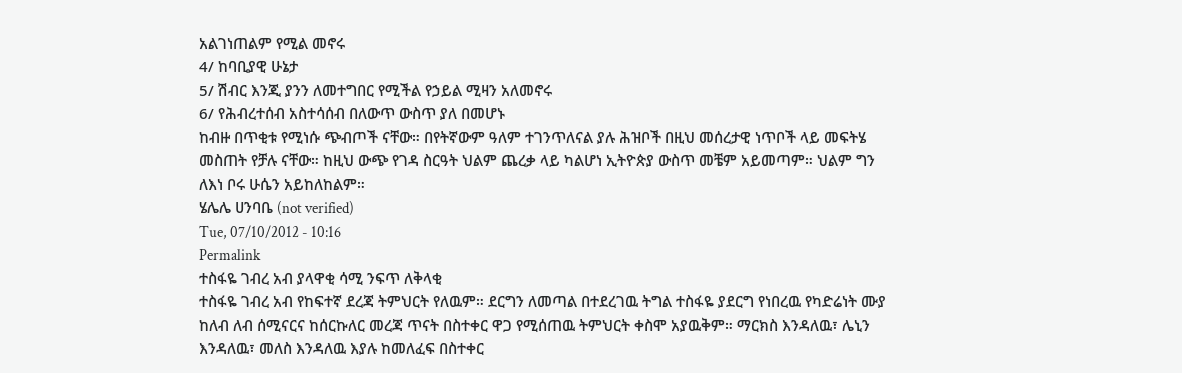አልገነጠልም የሚል መኖሩ
4/ ከባቢያዊ ሁኔታ
5/ ሽብር እንጂ ያንን ለመተግበር የሚችል የኃይል ሚዛን አለመኖሩ
6/ የሕብረተሰብ አስተሳሰብ በለውጥ ውስጥ ያለ በመሆኑ
ከብዙ በጥቂቱ የሚነሱ ጭብጦች ናቸው። በየትኛውም ዓለም ተገንጥለናል ያሉ ሕዝቦች በዚህ መሰረታዊ ነጥቦች ላይ መፍትሄ መስጠት የቻሉ ናቸው። ከዚህ ውጭ የገዳ ስርዓት ህልም ጨረቃ ላይ ካልሆነ ኢትዮጵያ ውስጥ መቼም አይመጣም። ህልም ግን ለእነ ቦሩ ሁሴን አይከለከልም።
ሄሌሌ ሀንባቤ (not verified)
Tue, 07/10/2012 - 10:16
Permalink
ተስፋዬ ገብረ አብ ያላዋቂ ሳሚ ንፍጥ ለቅላቂ
ተስፋዬ ገብረ አብ የከፍተኛ ደረጃ ትምህርት የለዉም። ደርግን ለመጣል በተደረገዉ ትግል ተስፋዬ ያደርግ የነበረዉ የካድሬነት ሙያ ከለብ ለብ ሰሚናርና ከሰርኩለር መረጃ ጥናት በስተቀር ዋጋ የሚሰጠዉ ትምህርት ቀስሞ አያዉቅም። ማርክስ እንዳለዉ፣ ሌኒን እንዳለዉ፣ መለስ እንዳለዉ እያሉ ከመለፈፍ በስተቀር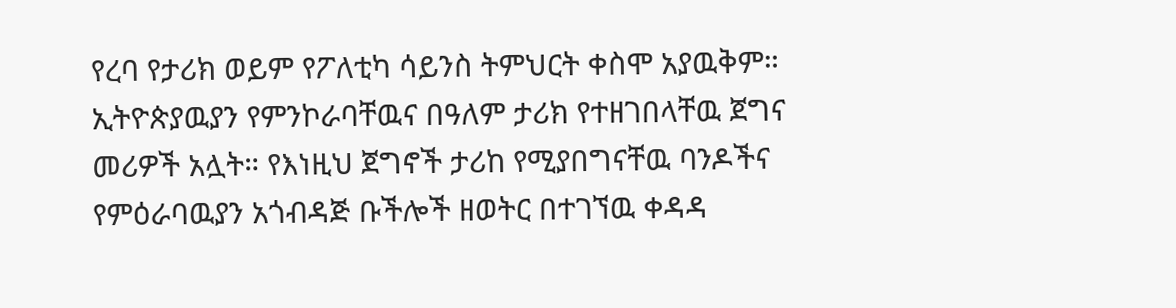የረባ የታሪክ ወይም የፖለቲካ ሳይንስ ትምህርት ቀስሞ አያዉቅም። ኢትዮጵያዉያን የምንኮራባቸዉና በዓለም ታሪክ የተዘገበላቸዉ ጀግና መሪዎች አሏት። የእነዚህ ጀግኖች ታሪከ የሚያበግናቸዉ ባንዶችና የምዕራባዉያን አጎብዳጅ ቡችሎች ዘወትር በተገኘዉ ቀዳዳ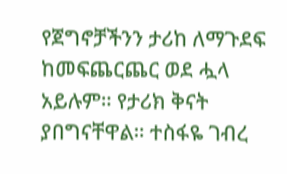የጀግኖቻችንን ታሪከ ለማጉደፍ ከመፍጨርጨር ወደ ሗላ አይሉም። የታሪክ ቅናት ያበግናቸዋል። ተስፋዬ ገብረ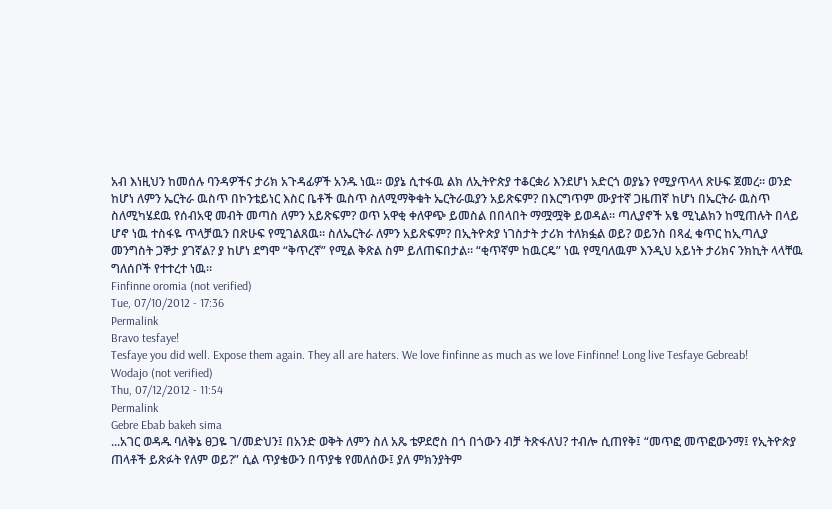አብ እነዚህን ከመሰሉ ባንዳዎችና ታሪክ አጉዳፊዎች አንዱ ነዉ። ወያኔ ሲተፋዉ ልክ ለኢትዮጵያ ተቆርቋሪ እንደሆነ አድርጎ ወያኔን የሚያጥላላ ጽሁፍ ጀመረ። ወንድ ከሆነ ለምን ኤርትራ ዉስጥ በኮንቴይነር እስር ቤቶች ዉስጥ ስለሚማቅቁት ኤርትራዉያን አይጽፍም? በእርግጥም ሙያተኛ ጋዜጠኛ ከሆነ በኤርትራ ዉስጥ ስለሚካሄደዉ የሰብአዊ መብት መጣስ ለምን አይጽፍም? ወጥ አዋቂ ቀለዋጭ ይመስል በበላበት ማሟሟቅ ይወዳል። ጣሊያኖች አፄ ሚኒልክን ከሚጠሉት በላይ ሆኖ ነዉ ተስፋዬ ጥላቻዉን በጽሁፍ የሚገልጸዉ። ስለኤርትራ ለምን አይጽፍም? በኢትዮጵያ ነገስታት ታሪክ ተለክፏል ወይ? ወይንስ በጻፈ ቁጥር ከኢጣሊያ መንግስት ጋኞታ ያገኛል? ያ ከሆነ ደግሞ “ቅጥረኛ” የሚል ቅጽል ስም ይለጠፍበታል። “ቂጥኛም ከዉርዴ” ነዉ የሚባለዉም እንዲህ አይነት ታሪክና ንክኪት ላላቸዉ ግለሰቦች የተተረተ ነዉ።
Finfinne oromia (not verified)
Tue, 07/10/2012 - 17:36
Permalink
Bravo tesfaye!
Tesfaye you did well. Expose them again. They all are haters. We love finfinne as much as we love Finfinne! Long live Tesfaye Gebreab!
Wodajo (not verified)
Thu, 07/12/2012 - 11:54
Permalink
Gebre Ebab bakeh sima
...አገር ወዳዱ ባለቅኔ ፀጋዬ ገ/መድህን፤ በአንድ ወቅት ለምን ስለ አጼ ቴዎደሮስ በጎ በጎውን ብቻ ትጽፋለህ? ተብሎ ሲጠየቅ፤ “መጥፎ መጥፎውንማ፤ የኢትዮጵያ ጠላቶች ይጽፉት የለም ወይ?” ሲል ጥያቄውን በጥያቄ የመለሰው፤ ያለ ምክንያትም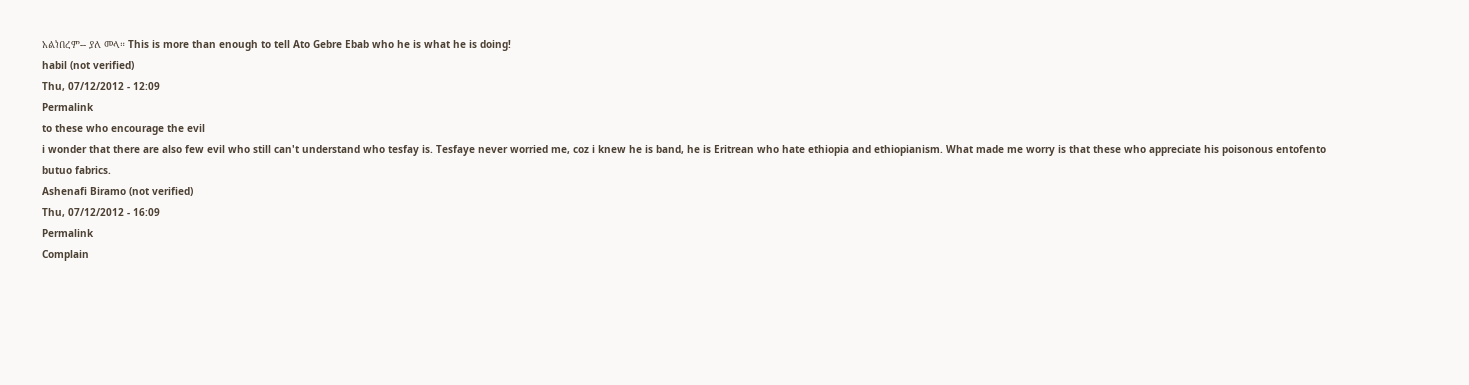አልነበረም-- ያለ መላ። This is more than enough to tell Ato Gebre Ebab who he is what he is doing!
habil (not verified)
Thu, 07/12/2012 - 12:09
Permalink
to these who encourage the evil
i wonder that there are also few evil who still can't understand who tesfay is. Tesfaye never worried me, coz i knew he is band, he is Eritrean who hate ethiopia and ethiopianism. What made me worry is that these who appreciate his poisonous entofento butuo fabrics.
Ashenafi Biramo (not verified)
Thu, 07/12/2012 - 16:09
Permalink
Complain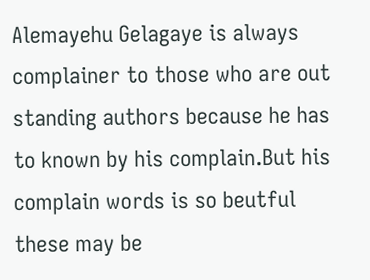Alemayehu Gelagaye is always complainer to those who are out standing authors because he has to known by his complain.But his complain words is so beutful these may be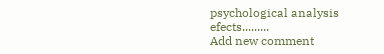psychological analysis efects.........
Add new comment